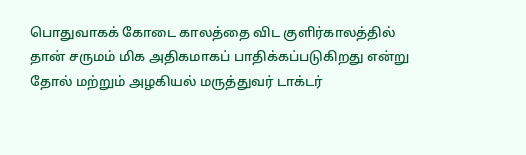பொதுவாகக் கோடை காலத்தை விட குளிர்காலத்தில் தான் சருமம் மிக அதிகமாகப் பாதிக்கப்படுகிறது என்று தோல் மற்றும் அழகியல் மருத்துவர் டாக்டர்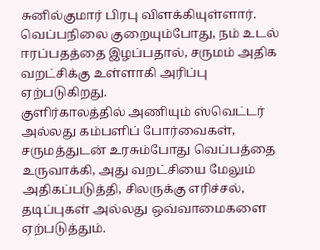சுனில்குமார் பிரபு விளக்கியுள்ளார். வெப்பநிலை குறையும்போது, நம் உடல் ஈரப்பதத்தை இழப்பதால், சருமம் அதிக வறட்சிக்கு உள்ளாகி அரிப்பு ஏற்படுகிறது.
குளிர்காலத்தில் அணியும் ஸ்வெட்டர் அல்லது கம்பளிப் போர்வைகள், சருமத்துடன் உரசும்போது வெப்பத்தை உருவாக்கி, அது வறட்சியை மேலும் அதிகப்படுத்தி, சிலருக்கு எரிச்சல், தடிப்புகள் அல்லது ஒவ்வாமைகளை ஏற்படுத்தும்.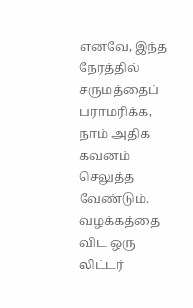எனவே, இந்த நேரத்தில் சருமத்தைப் பராமரிக்க, நாம் அதிக கவனம் செலுத்த வேண்டும். வழக்கத்தை விட ஒரு லிட்டர்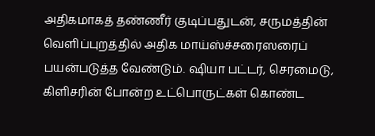அதிகமாகத் தண்ணீர் குடிப்பதுடன், சருமத்தின் வெளிப்புறத்தில் அதிக மாய்ஸ்ச்சரைஸரைப் பயன்படுத்த வேண்டும். ஷியா பட்டர், செரமைடு, கிளிசரின் போன்ற உட்பொருட்கள் கொண்ட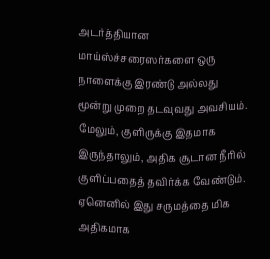அடர்த்தியான மாய்ஸ்ச்சரைஸர்களை ஒரு நாளைக்கு இரண்டு அல்லது மூன்று முறை தடவுவது அவசியம்.
மேலும், குளிருக்கு இதமாக இருந்தாலும், அதிக சூடான நீரில் குளிப்பதைத் தவிர்க்க வேண்டும். ஏனெனில் இது சருமத்தை மிக அதிகமாக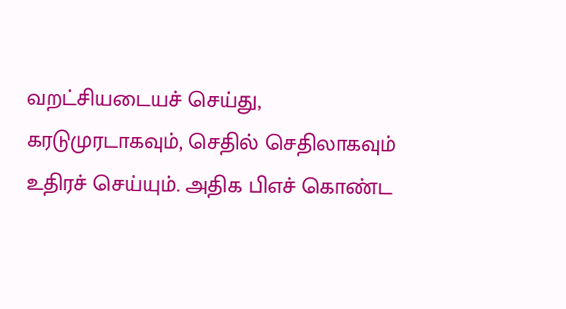வறட்சியடையச் செய்து, கரடுமுரடாகவும், செதில் செதிலாகவும் உதிரச் செய்யும். அதிக பிஎச் கொண்ட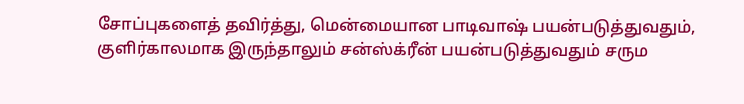சோப்புகளைத் தவிர்த்து, மென்மையான பாடிவாஷ் பயன்படுத்துவதும், குளிர்காலமாக இருந்தாலும் சன்ஸ்க்ரீன் பயன்படுத்துவதும் சரும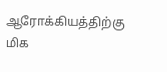ஆரோக்கியத்திற்கு மிக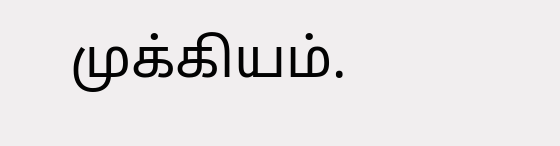முக்கியம்.